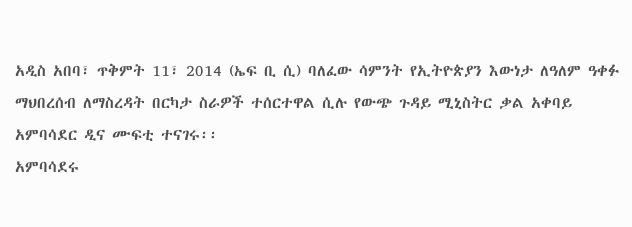አዲስ አበባ፣ ጥቅምት 11፣ 2014 (ኤፍ ቢ ሲ) ባለፈው ሳምንት የኢትዮጵያን እውነታ ለዓለም ዓቀፉ ማህበረሰብ ለማስረዳት በርካታ ስራዎች ተሰርተዋል ሲሉ የውጭ ጉዳይ ሚኒስትር ቃል አቀባይ አምባሳደር ዲና ሙፍቲ ተናገሩ፡፡
አምባሳደሩ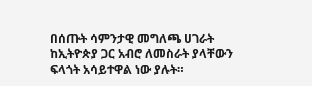በሰጡት ሳምንታዊ መግለጫ ሀገራት ከኢትዮጵያ ጋር አብሮ ለመስራት ያላቸውን ፍላጎት አሳይተዋል ነው ያሉት።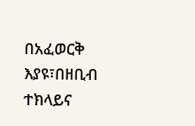በአፈወርቅ እያዩ፣በዘቢብ ተክላይና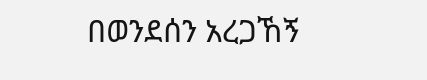በወንደሰን አረጋኸኝ